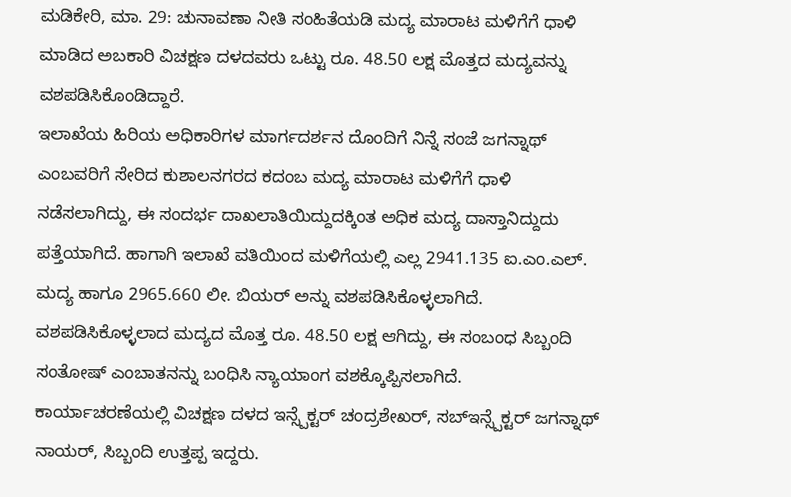ಮಡಿಕೇರಿ, ಮಾ. 29: ಚುನಾವಣಾ ನೀತಿ ಸಂಹಿತೆಯಡಿ ಮದ್ಯ ಮಾರಾಟ ಮಳಿಗೆಗೆ ಧಾಳಿ ಮಾಡಿದ ಅಬಕಾರಿ ವಿಚಕ್ಷಣ ದಳದವರು ಒಟ್ಟು ರೂ. 48.50 ಲಕ್ಷ ಮೊತ್ತದ ಮದ್ಯವನ್ನು ವಶಪಡಿಸಿಕೊಂಡಿದ್ದಾರೆ.
ಇಲಾಖೆಯ ಹಿರಿಯ ಅಧಿಕಾರಿಗಳ ಮಾರ್ಗದರ್ಶನ ದೊಂದಿಗೆ ನಿನ್ನೆ ಸಂಜೆ ಜಗನ್ನಾಥ್ ಎಂಬವರಿಗೆ ಸೇರಿದ ಕುಶಾಲನಗರದ ಕದಂಬ ಮದ್ಯ ಮಾರಾಟ ಮಳಿಗೆಗೆ ಧಾಳಿ ನಡೆಸಲಾಗಿದ್ದು, ಈ ಸಂದರ್ಭ ದಾಖಲಾತಿಯಿದ್ದುದಕ್ಕಿಂತ ಅಧಿಕ ಮದ್ಯ ದಾಸ್ತಾನಿದ್ದುದು ಪತ್ತೆಯಾಗಿದೆ. ಹಾಗಾಗಿ ಇಲಾಖೆ ವತಿಯಿಂದ ಮಳಿಗೆಯಲ್ಲಿ ಎಲ್ಲ 2941.135 ಐ.ಎಂ.ಎಲ್. ಮದ್ಯ ಹಾಗೂ 2965.660 ಲೀ. ಬಿಯರ್ ಅನ್ನು ವಶಪಡಿಸಿಕೊಳ್ಳಲಾಗಿದೆ. ವಶಪಡಿಸಿಕೊಳ್ಳಲಾದ ಮದ್ಯದ ಮೊತ್ತ ರೂ. 48.50 ಲಕ್ಷ ಆಗಿದ್ದು, ಈ ಸಂಬಂಧ ಸಿಬ್ಬಂದಿ ಸಂತೋಷ್ ಎಂಬಾತನನ್ನು ಬಂಧಿಸಿ ನ್ಯಾಯಾಂಗ ವಶಕ್ಕೊಪ್ಪಿಸಲಾಗಿದೆ.
ಕಾರ್ಯಾಚರಣೆಯಲ್ಲಿ ವಿಚಕ್ಷಣ ದಳದ ಇನ್ಸ್ಪೆಕ್ಟರ್ ಚಂದ್ರಶೇಖರ್, ಸಬ್ಇನ್ಸ್ಪೆಕ್ಟರ್ ಜಗನ್ನಾಥ್ ನಾಯರ್, ಸಿಬ್ಬಂದಿ ಉತ್ತಪ್ಪ ಇದ್ದರು.